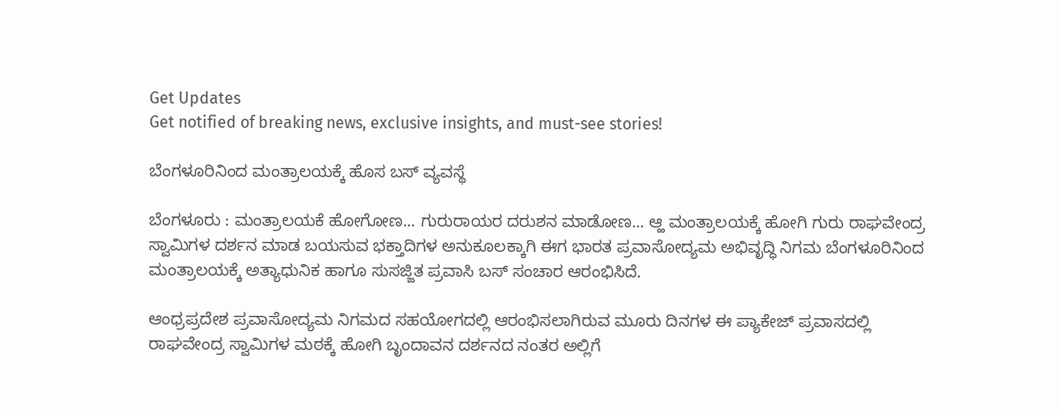Get Updates
Get notified of breaking news, exclusive insights, and must-see stories!

ಬೆಂಗಳೂರಿನಿಂದ ಮಂತ್ರಾಲಯಕ್ಕೆ ಹೊಸ ಬಸ್‌ ವ್ಯವಸ್ಥೆ

ಬೆಂಗಳೂರು : ಮಂತ್ರಾಲಯಕೆ ಹೋಗೋಣ... ಗುರುರಾಯರ ದರುಶನ ಮಾಡೋಣ... ಆ್ಹ ಮಂತ್ರಾಲಯಕ್ಕೆ ಹೋಗಿ ಗುರು ರಾಘವೇಂದ್ರ ಸ್ವಾಮಿಗಳ ದರ್ಶನ ಮಾಡ ಬಯಸುವ ಭಕ್ತಾದಿಗಳ ಅನುಕೂಲಕ್ಕಾಗಿ ಈಗ ಭಾರತ ಪ್ರವಾಸೋದ್ಯಮ ಅಭಿವೃದ್ಧಿ ನಿಗಮ ಬೆಂಗಳೂರಿನಿಂದ ಮಂತ್ರಾಲಯಕ್ಕೆ ಅತ್ಯಾಧುನಿಕ ಹಾಗೂ ಸುಸಜ್ಜಿತ ಪ್ರವಾಸಿ ಬಸ್‌ ಸಂಚಾರ ಆರಂಭಿಸಿದೆ.

ಆಂಧ್ರಪ್ರದೇಶ ಪ್ರವಾಸೋದ್ಯಮ ನಿಗಮದ ಸಹಯೋಗದಲ್ಲಿ ಆರಂಭಿಸಲಾಗಿರುವ ಮೂರು ದಿನಗಳ ಈ ಪ್ಯಾಕೇಜ್‌ ಪ್ರವಾಸದಲ್ಲಿ ರಾಘವೇಂದ್ರ ಸ್ವಾಮಿಗಳ ಮಠಕ್ಕೆ ಹೋಗಿ ಬೃಂದಾವನ ದರ್ಶನದ ನಂತರ ಅಲ್ಲಿಗೆ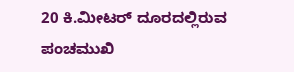20 ಕಿ.ಮೀಟರ್‌ ದೂರದಲ್ಲಿರುವ ಪಂಚಮುಖಿ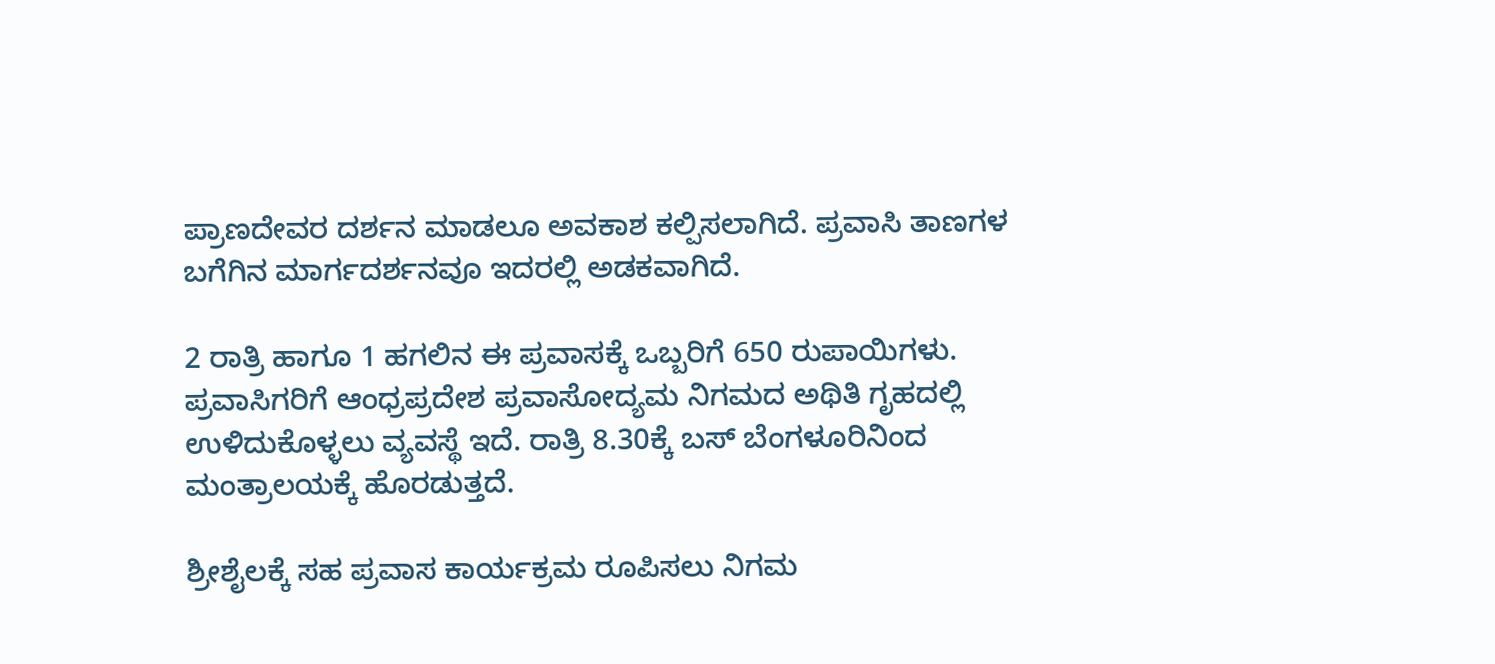ಪ್ರಾಣದೇವರ ದರ್ಶನ ಮಾಡಲೂ ಅವಕಾಶ ಕಲ್ಪಿಸಲಾಗಿದೆ. ಪ್ರವಾಸಿ ತಾಣಗಳ ಬಗೆಗಿನ ಮಾರ್ಗದರ್ಶನವೂ ಇದರಲ್ಲಿ ಅಡಕವಾಗಿದೆ.

2 ರಾತ್ರಿ ಹಾಗೂ 1 ಹಗಲಿನ ಈ ಪ್ರವಾಸಕ್ಕೆ ಒಬ್ಬರಿಗೆ 650 ರುಪಾಯಿಗಳು. ಪ್ರವಾಸಿಗರಿಗೆ ಆಂಧ್ರಪ್ರದೇಶ ಪ್ರವಾಸೋದ್ಯಮ ನಿಗಮದ ಅಥಿತಿ ಗೃಹದಲ್ಲಿ ಉಳಿದುಕೊಳ್ಳಲು ವ್ಯವಸ್ಥೆ ಇದೆ. ರಾತ್ರಿ 8.30ಕ್ಕೆ ಬಸ್‌ ಬೆಂಗಳೂರಿನಿಂದ ಮಂತ್ರಾಲಯಕ್ಕೆ ಹೊರಡುತ್ತದೆ.

ಶ್ರೀಶೈಲಕ್ಕೆ ಸಹ ಪ್ರವಾಸ ಕಾರ್ಯಕ್ರಮ ರೂಪಿಸಲು ನಿಗಮ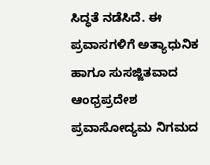ಸಿದ್ಧತೆ ನಡೆಸಿದೆ. ಈ ಪ್ರವಾಸಗಳಿಗೆ ಅತ್ಯಾಧುನಿಕ ಹಾಗೂ ಸುಸಜ್ಜಿತವಾದ ಆಂಧ್ರಪ್ರದೇಶ ಪ್ರವಾಸೋದ್ಯಮ ನಿಗಮದ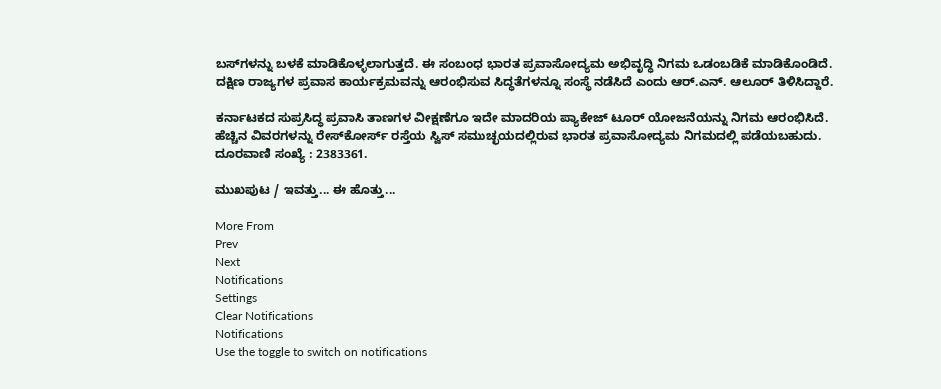ಬಸ್‌ಗಳನ್ನು ಬಳಕೆ ಮಾಡಿಕೊಳ್ಳಲಾಗುತ್ತದೆ. ಈ ಸಂಬಂಧ ಭಾರತ ಪ್ರವಾಸೋದ್ಯಮ ಅಭಿವೃದ್ಧಿ ನಿಗಮ ಒಡಂಬಡಿಕೆ ಮಾಡಿಕೊಂಡಿದೆ. ದಕ್ಷಿಣ ರಾಜ್ಯಗಳ ಪ್ರವಾಸ ಕಾರ್ಯಕ್ರಮವನ್ನು ಆರಂಭಿಸುವ ಸಿದ್ಧತೆಗಳನ್ನೂ ಸಂಸ್ಥೆ ನಡೆಸಿದೆ ಎಂದು ಆರ್‌.ಎನ್‌. ಆಲೂರ್‌ ತಿಳಿಸಿದ್ದಾರೆ.

ಕರ್ನಾಟಕದ ಸುಪ್ರಸಿದ್ಧ ಪ್ರವಾಸಿ ತಾಣಗಳ ವೀಕ್ಷಣೆಗೂ ಇದೇ ಮಾದರಿಯ ಪ್ಯಾಕೇಜ್‌ ಟೂರ್‌ ಯೋಜನೆಯನ್ನು ನಿಗಮ ಆರಂಭಿಸಿದೆ. ಹೆಚ್ಚಿನ ವಿವರಗಳನ್ನು ರೇಸ್‌ಕೋರ್ಸ್‌ ರಸ್ತೆಯ ಸ್ವಿಸ್‌ ಸಮುಚ್ಛಯದಲ್ಲಿರುವ ಭಾರತ ಪ್ರವಾಸೋದ್ಯಮ ನಿಗಮದಲ್ಲಿ ಪಡೆಯಬಹುದು. ದೂರವಾಣಿ ಸಂಖ್ಯೆ : 2383361.

ಮುಖಪುಟ / ಇವತ್ತು... ಈ ಹೊತ್ತು...

More From
Prev
Next
Notifications
Settings
Clear Notifications
Notifications
Use the toggle to switch on notifications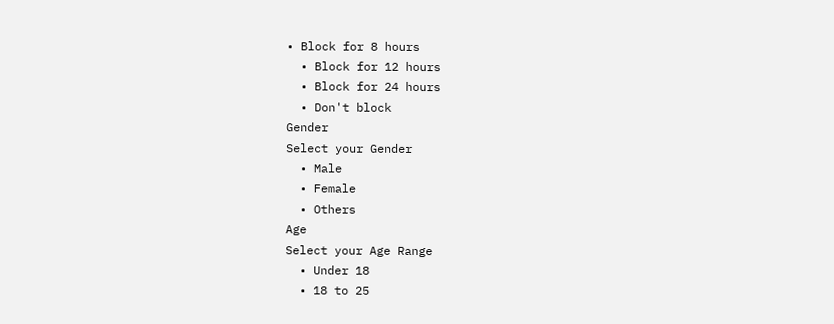• Block for 8 hours
  • Block for 12 hours
  • Block for 24 hours
  • Don't block
Gender
Select your Gender
  • Male
  • Female
  • Others
Age
Select your Age Range
  • Under 18
  • 18 to 25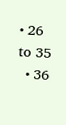• 26 to 35
  • 36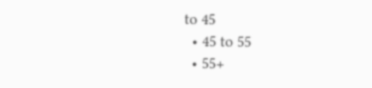to 45
  • 45 to 55
  • 55+